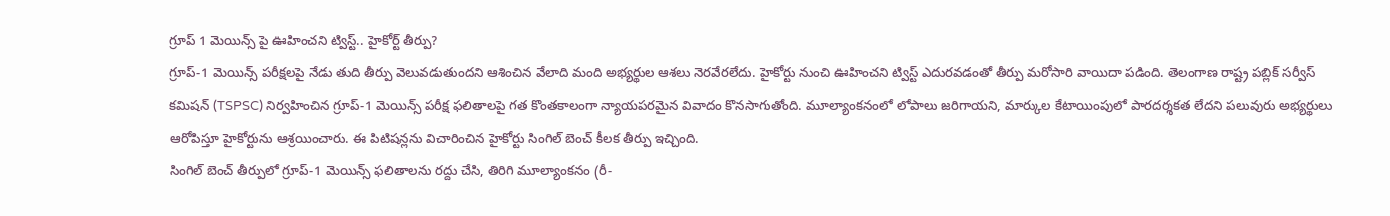గ్రూప్ 1 మెయిన్స్ పై ఊహించని ట్విస్ట్.. హైకోర్ట్ తీర్పు?
గ్రూప్-1 మెయిన్స్ పరీక్షలపై నేడు తుది తీర్పు వెలువడుతుందని ఆశించిన వేలాది మంది అభ్యర్థుల ఆశలు నెరవేరలేదు. హైకోర్టు నుంచి ఊహించని ట్విస్ట్ ఎదురవడంతో తీర్పు మరోసారి వాయిదా పడింది. తెలంగాణ రాష్ట్ర పబ్లిక్ సర్వీస్ కమిషన్ (TSPSC) నిర్వహించిన గ్రూప్-1 మెయిన్స్ పరీక్ష ఫలితాలపై గత కొంతకాలంగా న్యాయపరమైన వివాదం కొనసాగుతోంది. మూల్యాంకనంలో లోపాలు జరిగాయని, మార్కుల కేటాయింపులో పారదర్శకత లేదని పలువురు అభ్యర్థులు ఆరోపిస్తూ హైకోర్టును ఆశ్రయించారు. ఈ పిటిషన్లను విచారించిన హైకోర్టు సింగిల్ బెంచ్ కీలక తీర్పు ఇచ్చింది.
సింగిల్ బెంచ్ తీర్పులో గ్రూప్-1 మెయిన్స్ ఫలితాలను రద్దు చేసి, తిరిగి మూల్యాంకనం (రీ-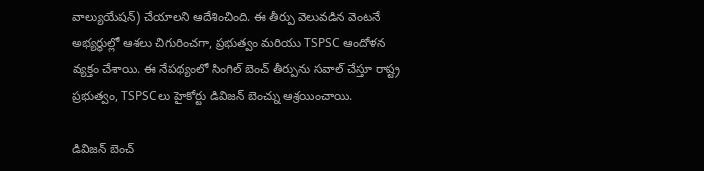వాల్యుయేషన్) చేయాలని ఆదేశించింది. ఈ తీర్పు వెలువడిన వెంటనే అభ్యర్థుల్లో ఆశలు చిగురించగా, ప్రభుత్వం మరియు TSPSC ఆందోళన వ్యక్తం చేశాయి. ఈ నేపథ్యంలో సింగిల్ బెంచ్ తీర్పును సవాల్ చేస్తూ రాష్ట్ర ప్రభుత్వం, TSPSCలు హైకోర్టు డివిజన్ బెంచ్ను ఆశ్రయించాయి.

డివిజన్ బెంచ్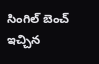సింగిల్ బెంచ్ ఇచ్చిన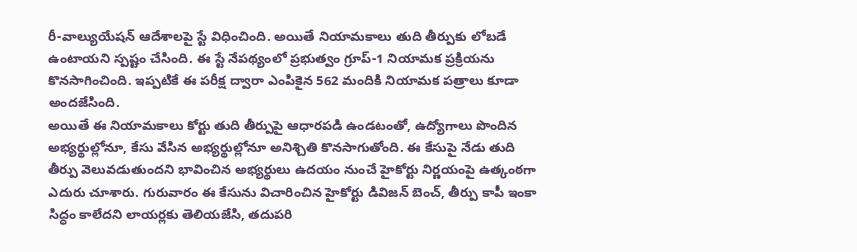రీ-వాల్యుయేషన్ ఆదేశాలపై స్టే విధించింది. అయితే నియామకాలు తుది తీర్పుకు లోబడే ఉంటాయని స్పష్టం చేసింది. ఈ స్టే నేపథ్యంలో ప్రభుత్వం గ్రూప్-1 నియామక ప్రక్రియను కొనసాగించింది. ఇప్పటికే ఈ పరీక్ష ద్వారా ఎంపికైన 562 మందికి నియామక పత్రాలు కూడా అందజేసింది.
అయితే ఈ నియామకాలు కోర్టు తుది తీర్పుపై ఆధారపడి ఉండటంతో, ఉద్యోగాలు పొందిన అభ్యర్థుల్లోనూ, కేసు వేసిన అభ్యర్థుల్లోనూ అనిశ్చితి కొనసాగుతోంది. ఈ కేసుపై నేడు తుది తీర్పు వెలువడుతుందని భావించిన అభ్యర్థులు ఉదయం నుంచే హైకోర్టు నిర్ణయంపై ఉత్కంఠగా ఎదురు చూశారు. గురువారం ఈ కేసును విచారించిన హైకోర్టు డివిజన్ బెంచ్, తీర్పు కాపీ ఇంకా సిద్ధం కాలేదని లాయర్లకు తెలియజేసి, తదుపరి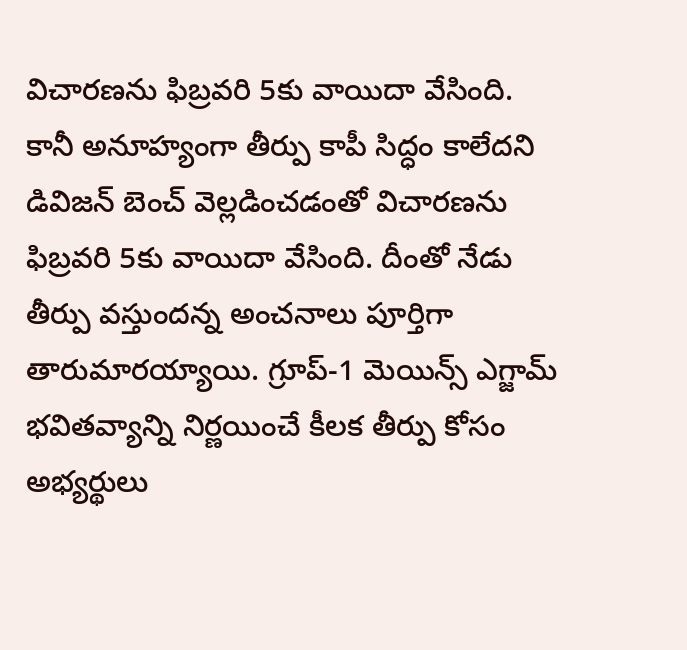విచారణను ఫిబ్రవరి 5కు వాయిదా వేసింది.
కానీ అనూహ్యంగా తీర్పు కాపీ సిద్ధం కాలేదని డివిజన్ బెంచ్ వెల్లడించడంతో విచారణను ఫిబ్రవరి 5కు వాయిదా వేసింది. దీంతో నేడు తీర్పు వస్తుందన్న అంచనాలు పూర్తిగా తారుమారయ్యాయి. గ్రూప్-1 మెయిన్స్ ఎగ్జామ్ భవితవ్యాన్ని నిర్ణయించే కీలక తీర్పు కోసం అభ్యర్థులు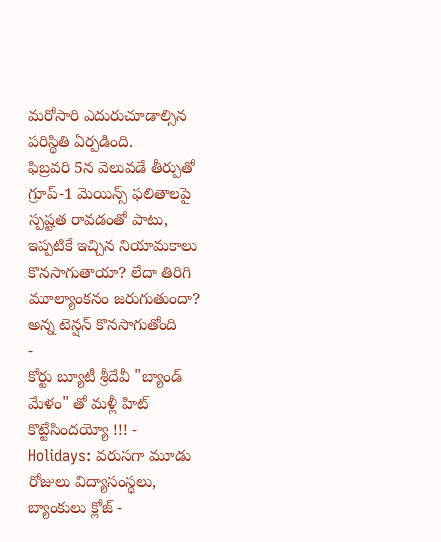మరోసారి ఎదురుచూడాల్సిన పరిస్థితి ఏర్పడింది.
ఫిబ్రవరి 5న వెలువడే తీర్పుతో గ్రూప్-1 మెయిన్స్ ఫలితాలపై స్పష్టత రావడంతో పాటు, ఇప్పటికే ఇచ్చిన నియామకాలు కొనసాగుతాయా? లేదా తిరిగి మూల్యాంకనం జరుగుతుందా? అన్న టెన్షన్ కొనసాగుతోంది
-
కోర్టు బ్యూటీ శ్రీదేవీ "బ్యాండ్ మేళం" తో మళ్లీ హిట్ కొట్టేసిందయ్యో !!! -
Holidays: వరుసగా మూడు రోజులు విద్యాసంస్థలు, బ్యాంకులు క్లోజ్ -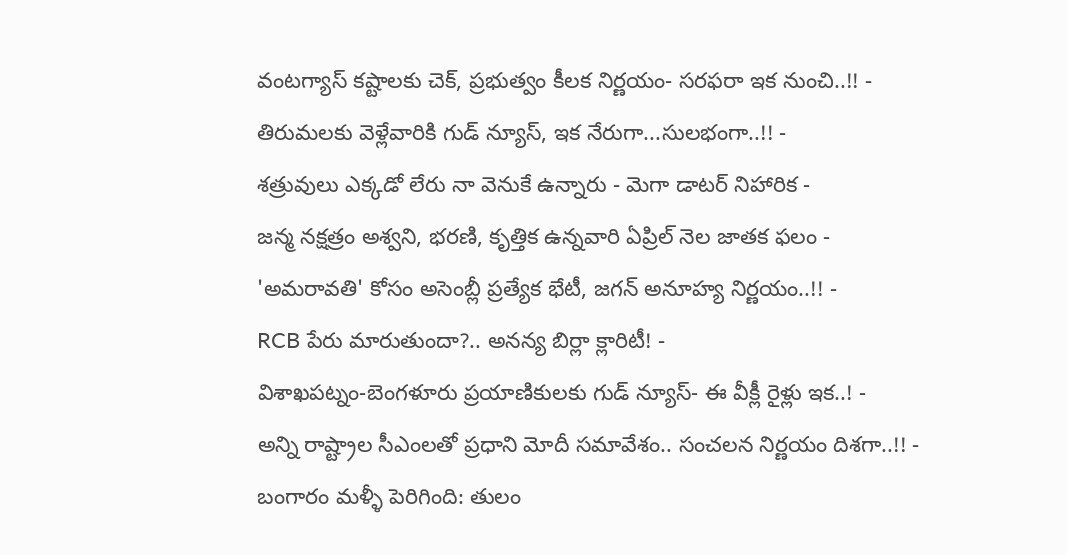వంటగ్యాస్ కష్టాలకు చెక్, ప్రభుత్వం కీలక నిర్ణయం- సరఫరా ఇక నుంచి..!! -
తిరుమలకు వెళ్లేవారికి గుడ్ న్యూస్, ఇక నేరుగా...సులభంగా..!! -
శత్రువులు ఎక్కడో లేరు నా వెనుకే ఉన్నారు - మెగా డాటర్ నిహారిక -
జన్మ నక్షత్రం అశ్వని, భరణి, కృత్తిక ఉన్నవారి ఏప్రిల్ నెల జాతక ఫలం -
'అమరావతి' కోసం అసెంబ్లీ ప్రత్యేక భేటీ, జగన్ అనూహ్య నిర్ణయం..!! -
RCB పేరు మారుతుందా?.. అనన్య బిర్లా క్లారిటీ! -
విశాఖపట్నం-బెంగళూరు ప్రయాణికులకు గుడ్ న్యూస్- ఈ వీక్లీ రైళ్లు ఇక..! -
అన్ని రాష్ట్రాల సీఎంలతో ప్రధాని మోదీ సమావేశం.. సంచలన నిర్ణయం దిశగా..!! -
బంగారం మళ్ళీ పెరిగింది: తులం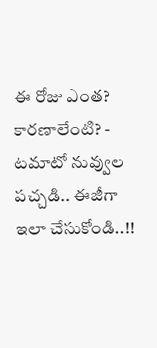ఈ రోజు ఎంత? కారణాలేంటి? -
టమాటో నువ్వుల పచ్చడి.. ఈజీగా ఇలా చేసుకోండి..!!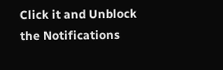Click it and Unblock the Notifications